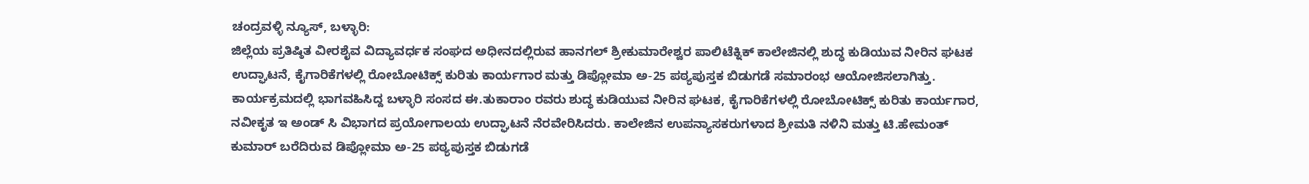ಚಂದ್ರವಳ್ಳಿ ನ್ಯೂಸ್, ಬಳ್ಳಾರಿ:
ಜಿಲ್ಲೆಯ ಪ್ರತಿಷ್ಠಿತ ವೀರಶೈವ ವಿದ್ಯಾವರ್ಧಕ ಸಂಘದ ಅಧೀನದಲ್ಲಿರುವ ಹಾನಗಲ್ ಶ್ರೀಕುಮಾರೇಶ್ವರ ಪಾಲಿಟೆಕ್ನಿಕ್ ಕಾಲೇಜಿನಲ್ಲಿ ಶುದ್ಧ ಕುಡಿಯುವ ನೀರಿನ ಘಟಕ ಉದ್ಘಾಟನೆ, ಕೈಗಾರಿಕೆಗಳಲ್ಲಿ ರೋಬೋಟಿಕ್ಸ್ ಕುರಿತು ಕಾರ್ಯಗಾರ ಮತ್ತು ಡಿಪ್ಲೋಮಾ ಅ-25 ಪಠ್ಯಪುಸ್ತಕ ಬಿಡುಗಡೆ ಸಮಾರಂಭ ಆಯೋಜಿಸಲಾಗಿತ್ತು.
ಕಾರ್ಯಕ್ರಮದಲ್ಲಿ ಭಾಗವಹಿಸಿದ್ದ ಬಳ್ಳಾರಿ ಸಂಸದ ಈ.ತುಕಾರಾಂ ರವರು ಶುದ್ಧ ಕುಡಿಯುವ ನೀರಿನ ಘಟಕ, ಕೈಗಾರಿಕೆಗಳಲ್ಲಿ ರೋಬೋಟಿಕ್ಸ್ ಕುರಿತು ಕಾರ್ಯಗಾರ, ನವೀಕೃತ ಇ ಅಂಡ್ ಸಿ ವಿಭಾಗದ ಪ್ರಯೋಗಾಲಯ ಉದ್ಘಾಟನೆ ನೆರವೇರಿಸಿದರು. ಕಾಲೇಜಿನ ಉಪನ್ಯಾಸಕರುಗಳಾದ ಶ್ರೀಮತಿ ನಳಿನಿ ಮತ್ತು ಟಿ.ಹೇಮಂತ್ ಕುಮಾರ್ ಬರೆದಿರುವ ಡಿಪ್ಲೋಮಾ ಅ-25 ಪಠ್ಯಪುಸ್ತಕ ಬಿಡುಗಡೆ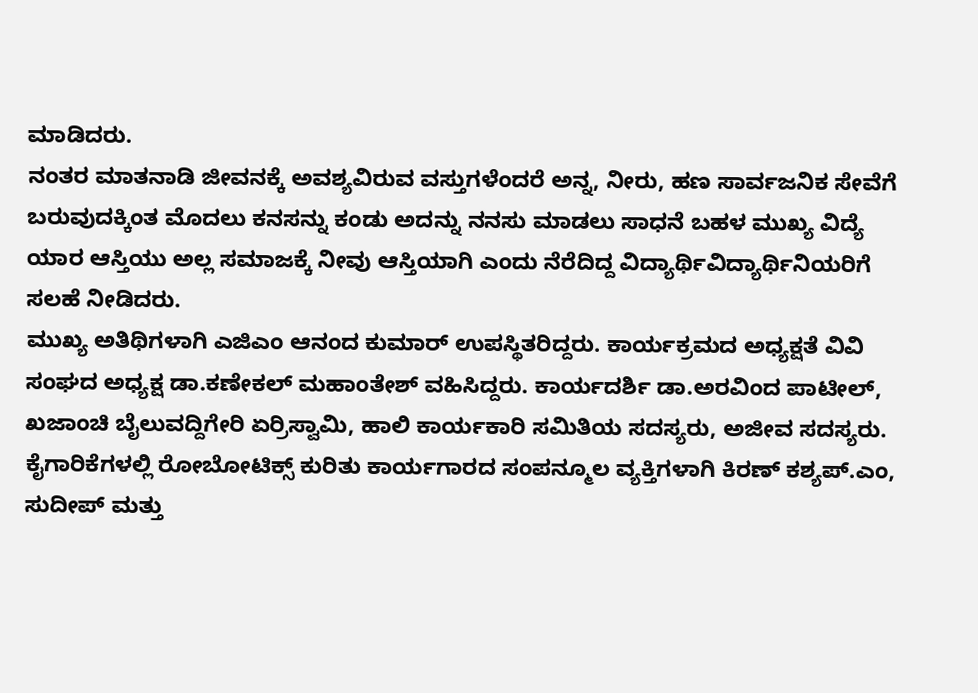ಮಾಡಿದರು.
ನಂತರ ಮಾತನಾಡಿ ಜೀವನಕ್ಕೆ ಅವಶ್ಯವಿರುವ ವಸ್ತುಗಳೆಂದರೆ ಅನ್ನ, ನೀರು, ಹಣ ಸಾರ್ವಜನಿಕ ಸೇವೆಗೆ ಬರುವುದಕ್ಕಿಂತ ಮೊದಲು ಕನಸನ್ನು ಕಂಡು ಅದನ್ನು ನನಸು ಮಾಡಲು ಸಾಧನೆ ಬಹಳ ಮುಖ್ಯ ವಿದ್ಯೆ ಯಾರ ಆಸ್ತಿಯು ಅಲ್ಲ ಸಮಾಜಕ್ಕೆ ನೀವು ಆಸ್ತಿಯಾಗಿ ಎಂದು ನೆರೆದಿದ್ದ ವಿದ್ಯಾರ್ಥಿವಿದ್ಯಾರ್ಥಿನಿಯರಿಗೆ ಸಲಹೆ ನೀಡಿದರು.
ಮುಖ್ಯ ಅತಿಥಿಗಳಾಗಿ ಎಜಿಎಂ ಆನಂದ ಕುಮಾರ್ ಉಪಸ್ಥಿತರಿದ್ದರು. ಕಾರ್ಯಕ್ರಮದ ಅಧ್ಯಕ್ಷತೆ ವಿವಿ ಸಂಘದ ಅಧ್ಯಕ್ಷ ಡಾ.ಕಣೇಕಲ್ ಮಹಾಂತೇಶ್ ವಹಿಸಿದ್ದರು. ಕಾರ್ಯದರ್ಶಿ ಡಾ.ಅರವಿಂದ ಪಾಟೀಲ್, ಖಜಾಂಚಿ ಬೈಲುವದ್ದಿಗೇರಿ ಏರ್ರಿಸ್ವಾಮಿ, ಹಾಲಿ ಕಾರ್ಯಕಾರಿ ಸಮಿತಿಯ ಸದಸ್ಯರು, ಅಜೀವ ಸದಸ್ಯರು.
ಕೈಗಾರಿಕೆಗಳಲ್ಲಿ ರೋಬೋಟಿಕ್ಸ್ ಕುರಿತು ಕಾರ್ಯಗಾರದ ಸಂಪನ್ಮೂಲ ವ್ಯಕ್ತಿಗಳಾಗಿ ಕಿರಣ್ ಕಶ್ಯಪ್.ಎಂ, ಸುದೀಪ್ ಮತ್ತು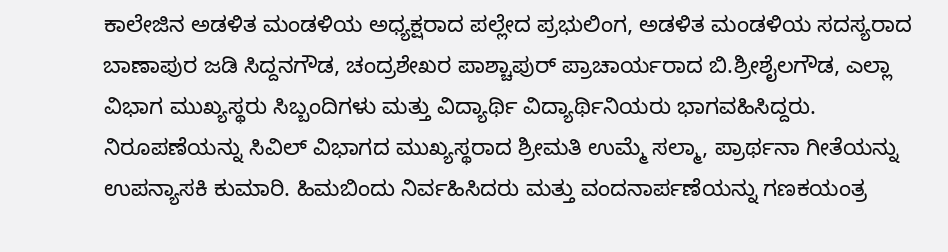ಕಾಲೇಜಿನ ಅಡಳಿತ ಮಂಡಳಿಯ ಅಧ್ಯಕ್ಷರಾದ ಪಲ್ಲೇದ ಪ್ರಭುಲಿಂಗ, ಅಡಳಿತ ಮಂಡಳಿಯ ಸದಸ್ಯರಾದ ಬಾಣಾಪುರ ಜಡಿ ಸಿದ್ದನಗೌಡ, ಚಂದ್ರಶೇಖರ ಪಾಶ್ಚಾಪುರ್ ಪ್ರಾಚಾರ್ಯರಾದ ಬಿ.ಶ್ರೀಶೈಲಗೌಡ, ಎಲ್ಲಾ ವಿಭಾಗ ಮುಖ್ಯಸ್ಥರು ಸಿಬ್ಬಂದಿಗಳು ಮತ್ತು ವಿದ್ಯಾರ್ಥಿ ವಿದ್ಯಾರ್ಥಿನಿಯರು ಭಾಗವಹಿಸಿದ್ದರು.
ನಿರೂಪಣೆಯನ್ನು ಸಿವಿಲ್ ವಿಭಾಗದ ಮುಖ್ಯಸ್ಥರಾದ ಶ್ರೀಮತಿ ಉಮ್ಮೆ ಸಲ್ಮಾ, ಪ್ರಾರ್ಥನಾ ಗೀತೆಯನ್ನು ಉಪನ್ಯಾಸಕಿ ಕುಮಾರಿ. ಹಿಮಬಿಂದು ನಿರ್ವಹಿಸಿದರು ಮತ್ತು ವಂದನಾರ್ಪಣೆಯನ್ನು ಗಣಕಯಂತ್ರ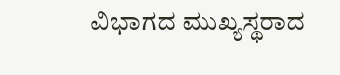ವಿಭಾಗದ ಮುಖ್ಯಸ್ಥರಾದ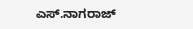ಎಸ್.ನಾಗರಾಜ್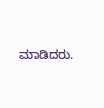ಮಾಡಿದರು.